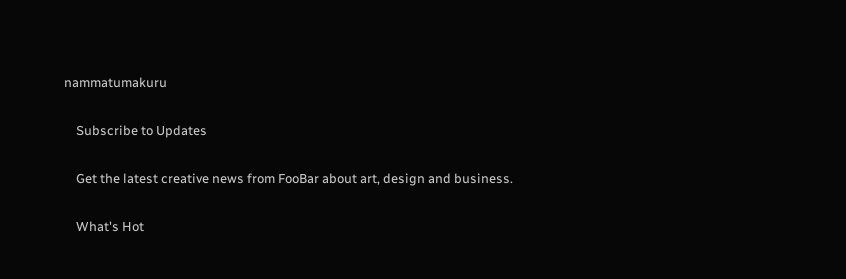nammatumakuru

    Subscribe to Updates

    Get the latest creative news from FooBar about art, design and business.

    What's Hot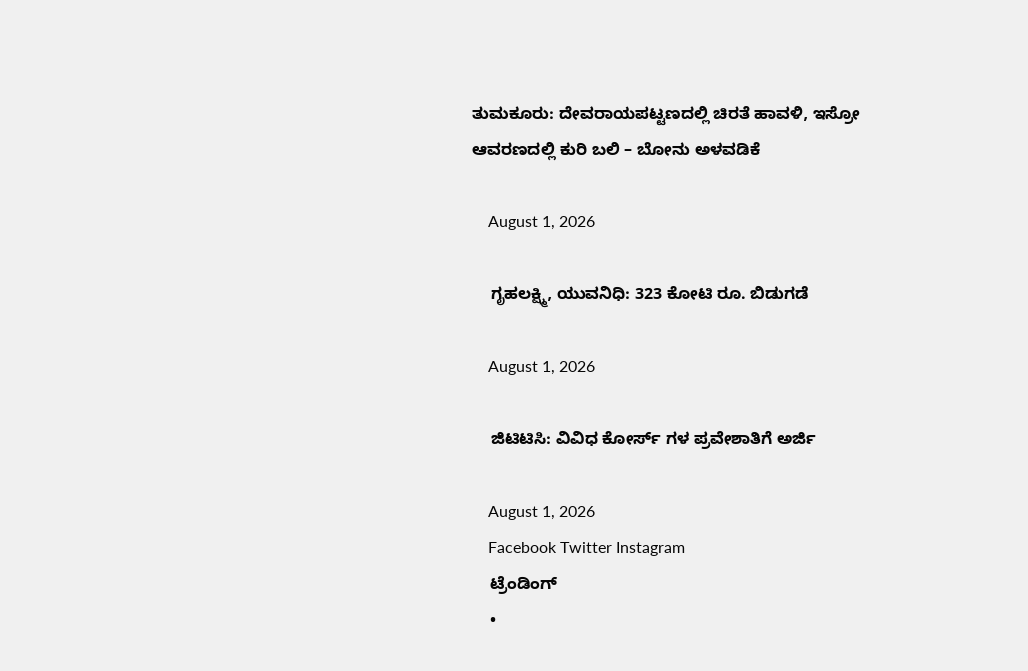ತುಮಕೂರು: ದೇವರಾಯಪಟ್ಟಣದಲ್ಲಿ ಚಿರತೆ ಹಾವಳಿ, ಇಸ್ರೋ ಆವರಣದಲ್ಲಿ ಕುರಿ ಬಲಿ – ಬೋನು ಅಳವಡಿಕೆ

    August 1, 2026

    ಗೃಹಲಕ್ಷ್ಮಿ, ಯುವನಿಧಿ: 323 ಕೋಟಿ ರೂ. ಬಿಡುಗಡೆ

    August 1, 2026

    ಜಿಟಿಟಿಸಿ: ವಿವಿಧ ಕೋರ್ಸ್ ಗಳ ಪ್ರವೇಶಾತಿಗೆ ಅರ್ಜಿ

    August 1, 2026
    Facebook Twitter Instagram
    ಟ್ರೆಂಡಿಂಗ್
    •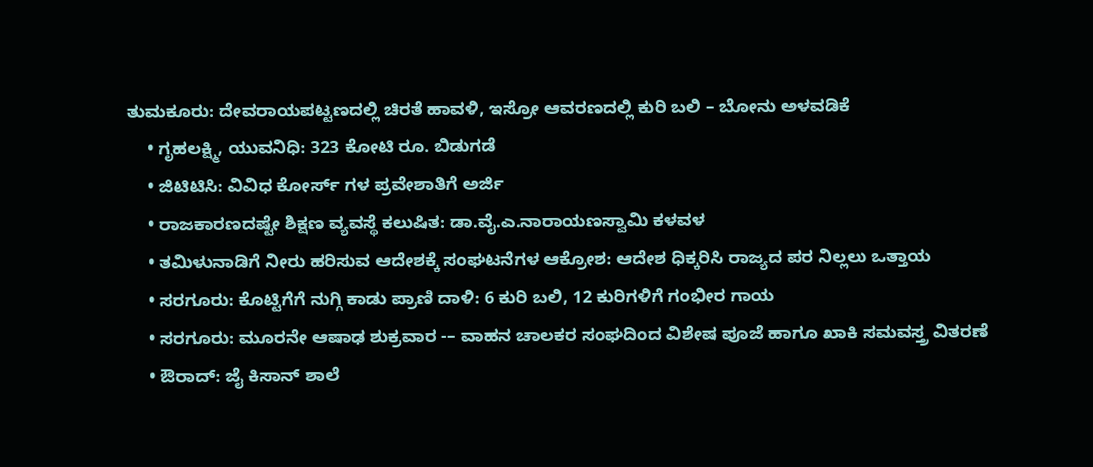ತುಮಕೂರು: ದೇವರಾಯಪಟ್ಟಣದಲ್ಲಿ ಚಿರತೆ ಹಾವಳಿ, ಇಸ್ರೋ ಆವರಣದಲ್ಲಿ ಕುರಿ ಬಲಿ – ಬೋನು ಅಳವಡಿಕೆ
    • ಗೃಹಲಕ್ಷ್ಮಿ, ಯುವನಿಧಿ: 323 ಕೋಟಿ ರೂ. ಬಿಡುಗಡೆ
    • ಜಿಟಿಟಿಸಿ: ವಿವಿಧ ಕೋರ್ಸ್ ಗಳ ಪ್ರವೇಶಾತಿಗೆ ಅರ್ಜಿ
    • ರಾಜಕಾರಣದಷ್ಟೇ ಶಿಕ್ಷಣ ವ್ಯವಸ್ಥೆ ಕಲುಷಿತ: ಡಾ.ವೈ.ಎ.ನಾರಾಯಣಸ್ವಾಮಿ ಕಳವಳ
    • ತಮಿಳುನಾಡಿಗೆ ನೀರು ಹರಿಸುವ ಆದೇಶಕ್ಕೆ ಸಂಘಟನೆಗಳ ಆಕ್ರೋಶ: ಆದೇಶ ಧಿಕ್ಕರಿಸಿ ರಾಜ್ಯದ ಪರ ನಿಲ್ಲಲು ಒತ್ತಾಯ
    • ಸರಗೂರು: ಕೊಟ್ಟಿಗೆಗೆ ನುಗ್ಗಿ ಕಾಡು ಪ್ರಾಣಿ ದಾಳಿ: 6 ಕುರಿ ಬಲಿ, 12 ಕುರಿಗಳಿಗೆ ಗಂಭೀರ ಗಾಯ
    • ಸರಗೂರು: ಮೂರನೇ ಆಷಾಢ ಶುಕ್ರವಾರ -– ವಾಹನ ಚಾಲಕರ ಸಂಘದಿಂದ ವಿಶೇಷ ಪೂಜೆ ಹಾಗೂ ಖಾಕಿ ಸಮವಸ್ತ್ರ ವಿತರಣೆ
    • ಔರಾದ್: ಜೈ ಕಿಸಾನ್ ಶಾಲೆ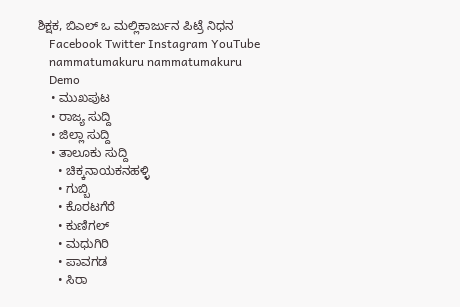ಶಿಕ್ಷಕ, ಬಿಎಲ್ ಒ ಮಲ್ಲಿಕಾರ್ಜುನ ಪಿಟ್ರೆ ನಿಧನ
    Facebook Twitter Instagram YouTube
    nammatumakuru nammatumakuru
    Demo
    • ಮುಖಪುಟ
    • ರಾಜ್ಯ ಸುದ್ದಿ
    • ಜಿಲ್ಲಾ ಸುದ್ದಿ
    • ತಾಲೂಕು ಸುದ್ದಿ
      • ಚಿಕ್ಕನಾಯಕನಹಳ್ಳಿ
      • ಗುಬ್ಬಿ
      • ಕೊರಟಗೆರೆ
      • ಕುಣಿಗಲ್
      • ಮಧುಗಿರಿ
      • ಪಾವಗಡ
      • ಸಿರಾ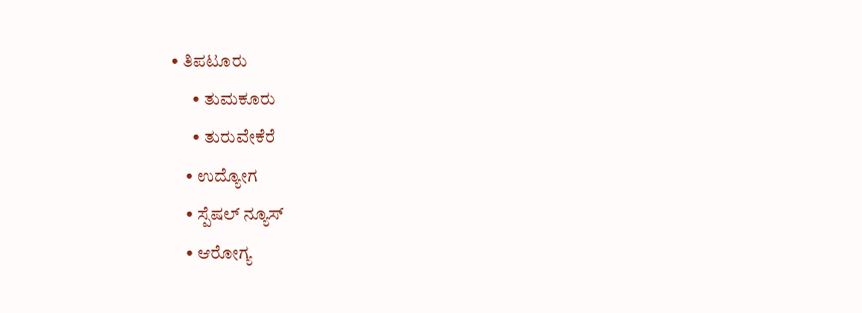• ತಿಪಟೂರು
      • ತುಮಕೂರು
      • ತುರುವೇಕೆರೆ
    • ಉದ್ಯೋಗ
    • ಸ್ಪೆಷಲ್ ನ್ಯೂಸ್
    • ಆರೋಗ್ಯ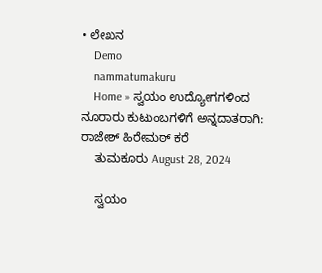• ಲೇಖನ
    Demo
    nammatumakuru
    Home » ಸ್ವಯಂ ಉದ್ಯೋಗಗಳಿಂದ ನೂರಾರು ಕುಟುಂಬಗಳಿಗೆ ಅನ್ನದಾತರಾಗಿ: ರಾಜೇಶ್ ಹಿರೇಮಠ್ ಕರೆ
    ತುಮಕೂರು August 28, 2024

    ಸ್ವಯಂ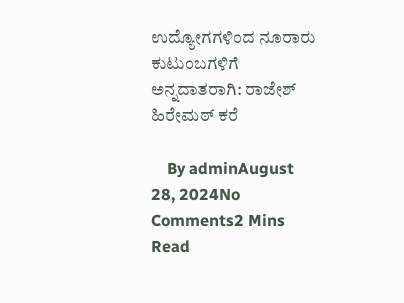ಉದ್ಯೋಗಗಳಿಂದ ನೂರಾರು ಕುಟುಂಬಗಳಿಗೆ ಅನ್ನದಾತರಾಗಿ: ರಾಜೇಶ್ ಹಿರೇಮಠ್ ಕರೆ

    By adminAugust 28, 2024No Comments2 Mins Read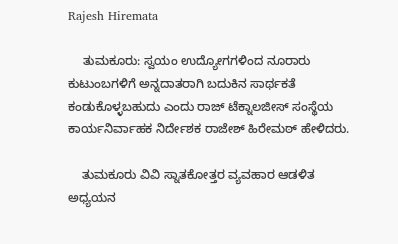Rajesh Hiremata

    ತುಮಕೂರು: ಸ್ವಯಂ ಉದ್ಯೋಗಗಳಿಂದ ನೂರಾರು ಕುಟುಂಬಗಳಿಗೆ ಅನ್ನದಾತರಾಗಿ ಬದುಕಿನ ಸಾರ್ಥಕತೆ ಕಂಡುಕೊಳ್ಳಬಹುದು ಎಂದು ರಾಜ್ ಟೆಕ್ನಾಲಜೀಸ್ ಸಂಸ್ಥೆಯ ಕಾರ್ಯನಿರ್ವಾಹಕ ನಿರ್ದೇಶಕ ರಾಜೇಶ್ ಹಿರೇಮಠ್ ಹೇಳಿದರು.

    ತುಮಕೂರು ವಿವಿ ಸ್ನಾತಕೋತ್ತರ ವ್ಯವಹಾರ ಆಡಳಿತ ಅಧ್ಯಯನ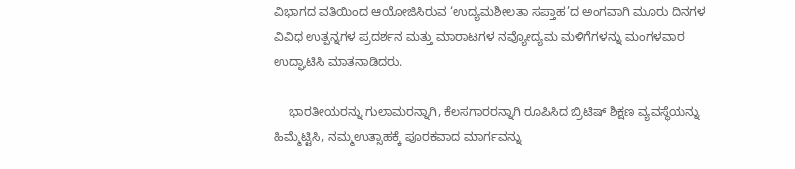ವಿಭಾಗದ ವತಿಯಿಂದ ಆಯೋಜಿಸಿರುವ ‘ಉದ್ಯಮಶೀಲತಾ ಸಪ್ತಾಹ’ದ ಅಂಗವಾಗಿ ಮೂರು ದಿನಗಳ ವಿವಿಧ ಉತ್ಪನ್ನಗಳ ಪ್ರದರ್ಶನ ಮತ್ತು ಮಾರಾಟಗಳ ನವ್ಯೋದ್ಯಮ ಮಳಿಗೆಗಳನ್ನು ಮಂಗಳವಾರ ಉದ್ಘಾಟಿಸಿ ಮಾತನಾಡಿದರು.

    ಭಾರತೀಯರನ್ನು ಗುಲಾಮರನ್ನಾಗಿ, ಕೆಲಸಗಾರರನ್ನಾಗಿ ರೂಪಿಸಿದ ಬ್ರಿಟಿಷ್ ಶಿಕ್ಷಣ ವ್ಯವಸ್ಥೆಯನ್ನು ಹಿಮ್ಮೆಟ್ಟಿಸಿ, ನಮ್ಮಉತ್ಸಾಹಕ್ಕೆ ಪೂರಕವಾದ ಮಾರ್ಗವನ್ನು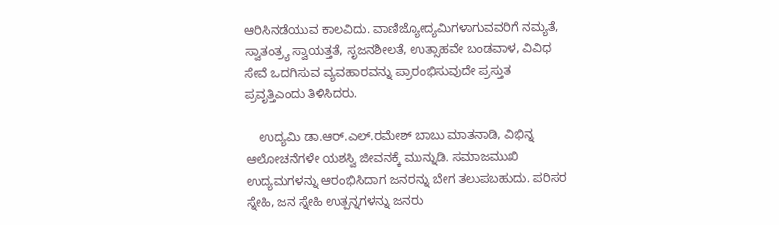ಆರಿಸಿನಡೆಯುವ ಕಾಲವಿದು. ವಾಣಿಜ್ಯೋದ್ಯಮಿಗಳಾಗುವವರಿಗೆ ನಮ್ಯತೆ, ಸ್ವಾತಂತ್ರ್ಯ ಸ್ವಾಯತ್ತತೆ, ಸೃಜನಶೀಲತೆ, ಉತ್ಸಾಹವೇ ಬಂಡವಾಳ, ವಿವಿಧ ಸೇವೆ ಒದಗಿಸುವ ವ್ಯವಹಾರವನ್ನು ಪ್ರಾರಂಭಿಸುವುದೇ ಪ್ರಸ್ತುತ ಪ್ರವೃತ್ತಿಎಂದು ತಿಳಿಸಿದರು.

    ಉದ್ಯಮಿ ಡಾ.ಆರ್.ಎಲ್.ರಮೇಶ್ ಬಾಬು ಮಾತನಾಡಿ, ವಿಭಿನ್ನ ಆಲೋಚನೆಗಳೇ ಯಶಸ್ವಿ ಜೀವನಕ್ಕೆ ಮುನ್ನುಡಿ. ಸಮಾಜಮುಖಿ ಉದ್ಯಮಗಳನ್ನು ಆರಂಭಿಸಿದಾಗ ಜನರನ್ನು ಬೇಗ ತಲುಪಬಹುದು. ಪರಿಸರ ಸ್ನೇಹಿ, ಜನ ಸ್ನೇಹಿ ಉತ್ಪನ್ನಗಳನ್ನು ಜನರು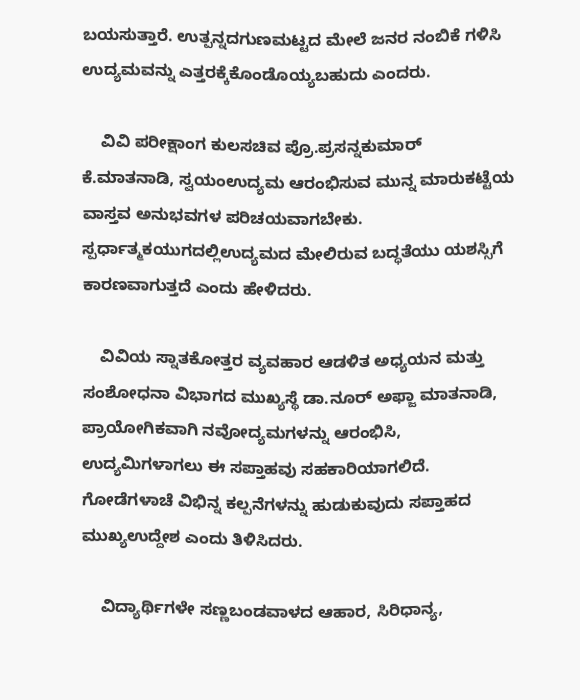ಬಯಸುತ್ತಾರೆ. ಉತ್ಪನ್ನದಗುಣಮಟ್ಟದ ಮೇಲೆ ಜನರ ನಂಬಿಕೆ ಗಳಿಸಿ ಉದ್ಯಮವನ್ನು ಎತ್ತರಕ್ಕೆಕೊಂಡೊಯ್ಯಬಹುದು ಎಂದರು.

    ವಿವಿ ಪರೀಕ್ಷಾಂಗ ಕುಲಸಚಿವ ಪ್ರೊ.ಪ್ರಸನ್ನಕುಮಾರ್ ಕೆ.ಮಾತನಾಡಿ, ಸ್ವಯಂಉದ್ಯಮ ಆರಂಭಿಸುವ ಮುನ್ನ ಮಾರುಕಟ್ಟೆಯ ವಾಸ್ತವ ಅನುಭವಗಳ ಪರಿಚಯವಾಗಬೇಕು. ಸ್ಪರ್ಧಾತ್ಮಕಯುಗದಲ್ಲಿಉದ್ಯಮದ ಮೇಲಿರುವ ಬದ್ಧತೆಯು ಯಶಸ್ಸಿಗೆ ಕಾರಣವಾಗುತ್ತದೆ ಎಂದು ಹೇಳಿದರು.

    ವಿವಿಯ ಸ್ನಾತಕೋತ್ತರ ವ್ಯವಹಾರ ಆಡಳಿತ ಅಧ್ಯಯನ ಮತ್ತು ಸಂಶೋಧನಾ ವಿಭಾಗದ ಮುಖ್ಯಸ್ಥೆ ಡಾ.ನೂರ್ ಅಫ್ಜಾ ಮಾತನಾಡಿ, ಪ್ರಾಯೋಗಿಕವಾಗಿ ನವೋದ್ಯಮಗಳನ್ನು ಆರಂಭಿಸಿ, ಉದ್ಯಮಿಗಳಾಗಲು ಈ ಸಪ್ತಾಹವು ಸಹಕಾರಿಯಾಗಲಿದೆ. ಗೋಡೆಗಳಾಚೆ ವಿಭಿನ್ನ ಕಲ್ಪನೆಗಳನ್ನು ಹುಡುಕುವುದು ಸಪ್ತಾಹದ ಮುಖ್ಯಉದ್ದೇಶ ಎಂದು ತಿಳಿಸಿದರು.

    ವಿದ್ಯಾರ್ಥಿಗಳೇ ಸಣ್ಣಬಂಡವಾಳದ ಆಹಾರ, ಸಿರಿಧಾನ್ಯ,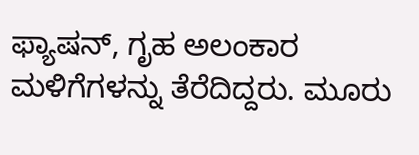ಫ್ಯಾಷನ್, ಗೃಹ ಅಲಂಕಾರ ಮಳಿಗೆಗಳನ್ನು ತೆರೆದಿದ್ದರು. ಮೂರು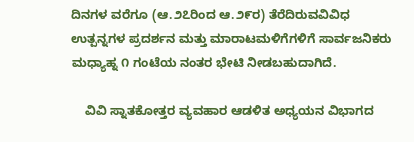ದಿನಗಳ ವರೆಗೂ (ಆ.೨೭ರಿಂದ ಆ.೨೯ರ) ತೆರೆದಿರುವವಿವಿಧ ಉತ್ಪನ್ನಗಳ ಪ್ರದರ್ಶನ ಮತ್ತು ಮಾರಾಟಮಳಿಗೆಗಳಿಗೆ ಸಾರ್ವಜನಿಕರು ಮಧ್ಯಾಹ್ನ ೧ ಗಂಟೆಯ ನಂತರ ಭೇಟಿ ನೀಡಬಹುದಾಗಿದೆ.

    ವಿವಿ ಸ್ನಾತಕೋತ್ತರ ವ್ಯವಹಾರ ಆಡಳಿತ ಅಧ್ಯಯನ ವಿಭಾಗದ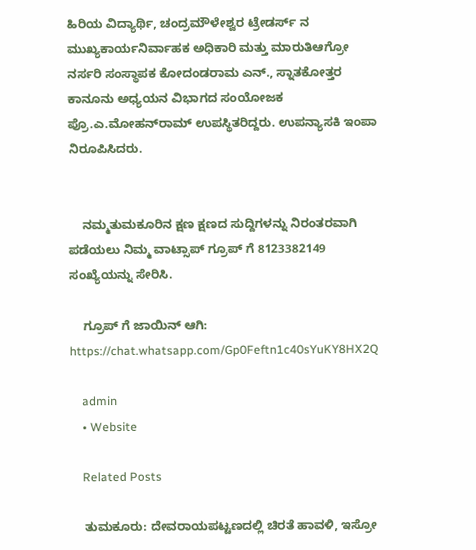ಹಿರಿಯ ವಿದ್ಯಾರ್ಥಿ, ಚಂದ್ರಮೌಳೇಶ್ವರ ಟ್ರೇಡರ್ಸ್ ನ ಮುಖ್ಯಕಾರ್ಯನಿರ್ವಾಹಕ ಅಧಿಕಾರಿ ಮತ್ತು ಮಾರುತಿಆಗ್ರೋ ನರ್ಸರಿ ಸಂಸ್ಥಾಪಕ ಕೋದಂಡರಾಮ ಎನ್., ಸ್ನಾತಕೋತ್ತರ ಕಾನೂನು ಅಧ್ಯಯನ ವಿಭಾಗದ ಸಂಯೋಜಕ ಪ್ರೊ.ಎ.ಮೋಹನ್‌ರಾಮ್ ಉಪಸ್ಥಿತರಿದ್ದರು. ಉಪನ್ಯಾಸಕಿ ಇಂಪಾ ನಿರೂಪಿಸಿದರು.


    ನಮ್ಮತುಮಕೂರಿನ ಕ್ಷಣ ಕ್ಷಣದ ಸುದ್ದಿಗಳನ್ನು ನಿರಂತರವಾಗಿ ಪಡೆಯಲು ನಿಮ್ಮ ವಾಟ್ಸಾಪ್ ಗ್ರೂಪ್ ಗೆ 8123382149 ಸಂಖ್ಯೆಯನ್ನು ಸೇರಿಸಿ.

    ಗ್ರೂಪ್ ಗೆ ಜಾಯಿನ್ ಆಗಿ: https://chat.whatsapp.com/Gp0Feftn1c40sYuKY8HX2Q

    admin
    • Website

    Related Posts

    ತುಮಕೂರು: ದೇವರಾಯಪಟ್ಟಣದಲ್ಲಿ ಚಿರತೆ ಹಾವಳಿ, ಇಸ್ರೋ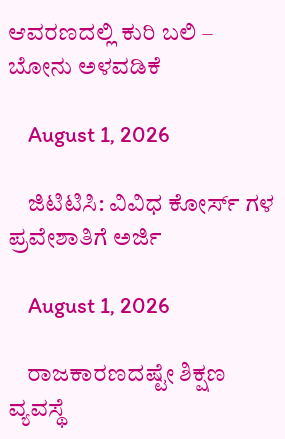ಆವರಣದಲ್ಲಿ ಕುರಿ ಬಲಿ – ಬೋನು ಅಳವಡಿಕೆ

    August 1, 2026

    ಜಿಟಿಟಿಸಿ: ವಿವಿಧ ಕೋರ್ಸ್ ಗಳ ಪ್ರವೇಶಾತಿಗೆ ಅರ್ಜಿ

    August 1, 2026

    ರಾಜಕಾರಣದಷ್ಟೇ ಶಿಕ್ಷಣ ವ್ಯವಸ್ಥೆ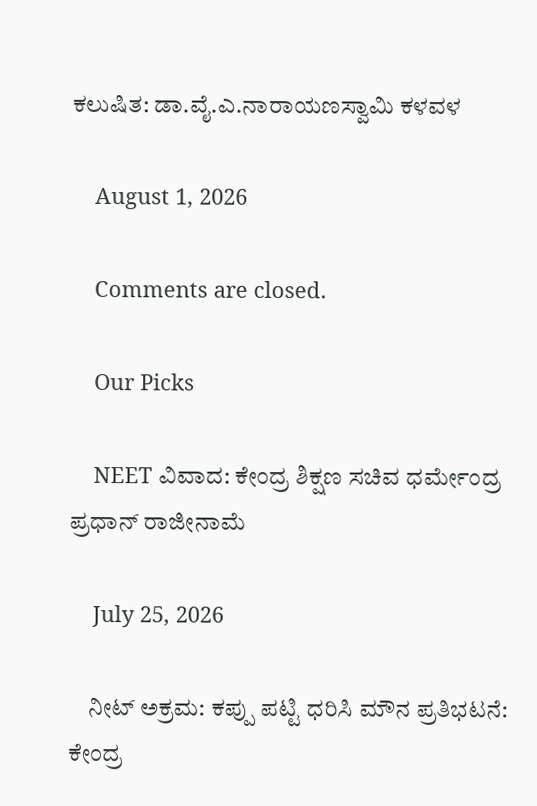ಕಲುಷಿತ: ಡಾ.ವೈ.ಎ.ನಾರಾಯಣಸ್ವಾಮಿ ಕಳವಳ

    August 1, 2026

    Comments are closed.

    Our Picks

    NEET ವಿವಾದ: ಕೇಂದ್ರ ಶಿಕ್ಷಣ ಸಚಿವ ಧರ್ಮೇಂದ್ರ ಪ್ರಧಾನ್ ರಾಜೀನಾಮೆ

    July 25, 2026

    ನೀಟ್ ಅಕ್ರಮ: ಕಪ್ಪು ಪಟ್ಟಿ ಧರಿಸಿ ಮೌನ ಪ್ರತಿಭಟನೆ: ಕೇಂದ್ರ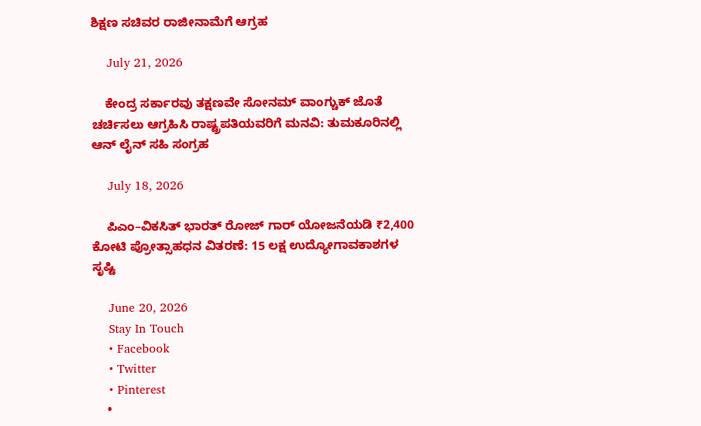ಶಿಕ್ಷಣ ಸಚಿವರ ರಾಜೀನಾಮೆಗೆ ಆಗ್ರಹ

    July 21, 2026

    ಕೇಂದ್ರ ಸರ್ಕಾರವು ತಕ್ಷಣವೇ ಸೋನಮ್ ವಾಂಗ್ಚುಕ್ ಜೊತೆ ಚರ್ಚಿಸಲು ಆಗ್ರಹಿಸಿ ರಾಷ್ಟ್ರಪತಿಯವರಿಗೆ ಮನವಿ: ತುಮಕೂರಿನಲ್ಲಿ ಆನ್‌ ಲೈನ್ ಸಹಿ ಸಂಗ್ರಹ

    July 18, 2026

    ಪಿಎಂ–ವಿಕಸಿತ್ ಭಾರತ್ ರೋಜ್‌ ಗಾರ್ ಯೋಜನೆಯಡಿ ₹2,400 ಕೋಟಿ ಪ್ರೋತ್ಸಾಹಧನ ವಿತರಣೆ: 15 ಲಕ್ಷ ಉದ್ಯೋಗಾವಕಾಶಗಳ ಸೃಷ್ಟಿ

    June 20, 2026
    Stay In Touch
    • Facebook
    • Twitter
    • Pinterest
    •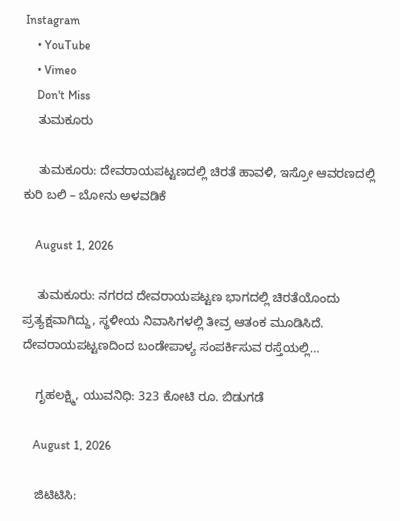Instagram
    • YouTube
    • Vimeo
    Don't Miss
    ತುಮಕೂರು

    ತುಮಕೂರು: ದೇವರಾಯಪಟ್ಟಣದಲ್ಲಿ ಚಿರತೆ ಹಾವಳಿ, ಇಸ್ರೋ ಆವರಣದಲ್ಲಿ ಕುರಿ ಬಲಿ – ಬೋನು ಅಳವಡಿಕೆ

    August 1, 2026

    ತುಮಕೂರು: ನಗರದ ದೇವರಾಯಪಟ್ಟಣ ಭಾಗದಲ್ಲಿ ಚಿರತೆಯೊಂದು ಪ್ರತ್ಯಕ್ಷವಾಗಿದ್ದು, ಸ್ಥಳೀಯ ನಿವಾಸಿಗಳಲ್ಲಿ ತೀವ್ರ ಆತಂಕ ಮೂಡಿಸಿದೆ. ದೇವರಾಯಪಟ್ಟಣದಿಂದ ಬಂಡೇಪಾಳ್ಯ ಸಂಪರ್ಕಿಸುವ ರಸ್ತೆಯಲ್ಲಿ…

    ಗೃಹಲಕ್ಷ್ಮಿ, ಯುವನಿಧಿ: 323 ಕೋಟಿ ರೂ. ಬಿಡುಗಡೆ

    August 1, 2026

    ಜಿಟಿಟಿಸಿ: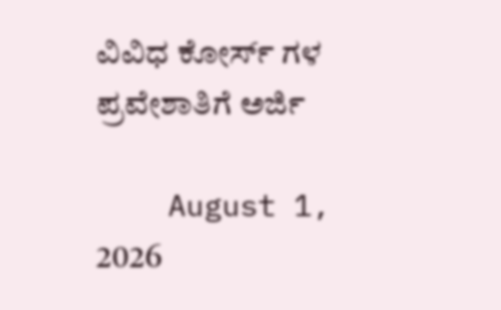ವಿವಿಧ ಕೋರ್ಸ್ ಗಳ ಪ್ರವೇಶಾತಿಗೆ ಅರ್ಜಿ

    August 1, 2026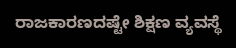ರಾಜಕಾರಣದಷ್ಟೇ ಶಿಕ್ಷಣ ವ್ಯವಸ್ಥೆ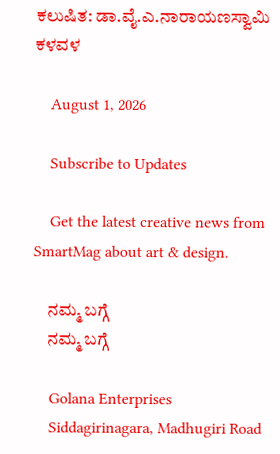ಕಲುಷಿತ: ಡಾ.ವೈ.ಎ.ನಾರಾಯಣಸ್ವಾಮಿ ಕಳವಳ

    August 1, 2026

    Subscribe to Updates

    Get the latest creative news from SmartMag about art & design.

    ನಮ್ಮ ಬಗ್ಗೆ
    ನಮ್ಮ ಬಗ್ಗೆ

    Golana Enterprises
    Siddagirinagara, Madhugiri Road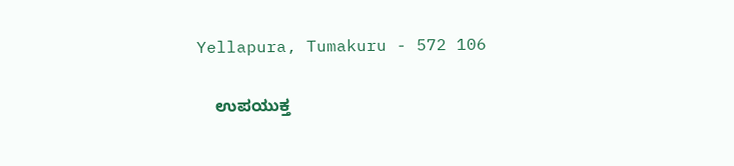Yellapura, Tumakuru - 572 106

    ಉಪಯುಕ್ತ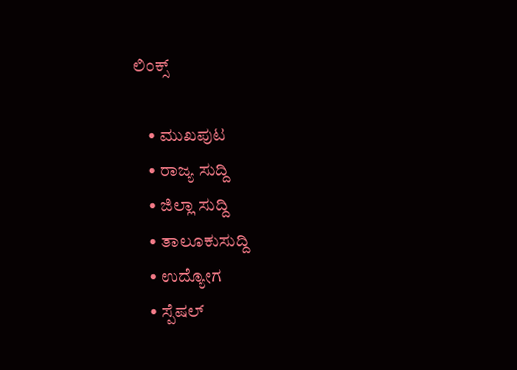ಲಿಂಕ್ಸ್

    • ಮುಖಪುಟ
    • ರಾಜ್ಯ ಸುದ್ದಿ
    • ಜಿಲ್ಲಾ ಸುದ್ದಿ
    • ತಾಲೂಕುಸುದ್ದಿ
    • ಉದ್ಯೋಗ
    • ಸ್ಪೆಷಲ್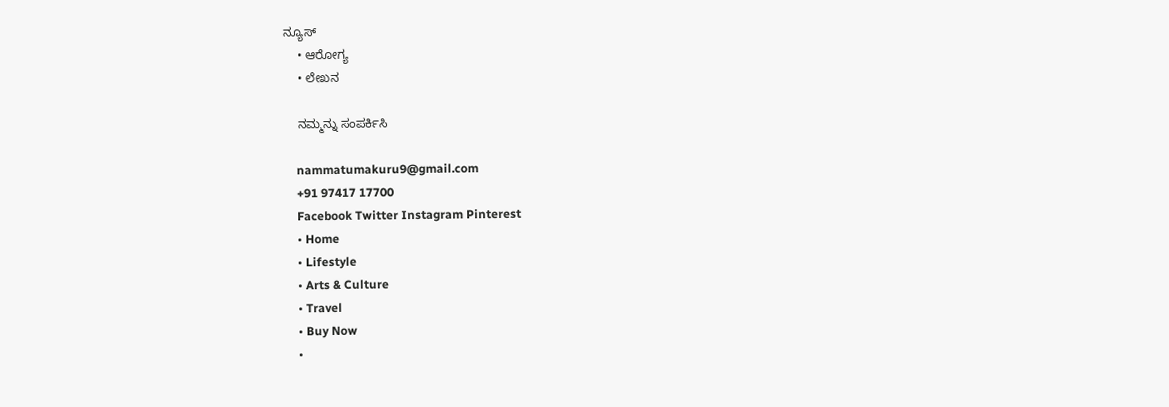ನ್ಯೂಸ್
    • ಆರೋಗ್ಯ
    • ಲೇಖನ

    ನಮ್ಮನ್ನು ಸಂಪರ್ಕಿಸಿ

    nammatumakuru9@gmail.com
    +91 97417 17700
    Facebook Twitter Instagram Pinterest
    • Home
    • Lifestyle
    • Arts & Culture
    • Travel
    • Buy Now
    •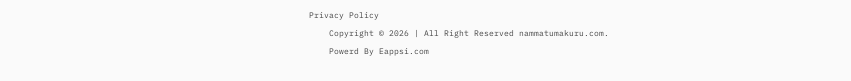Privacy Policy
    Copyright © 2026 | All Right Reserved nammatumakuru.com.
    Powerd By Eappsi.com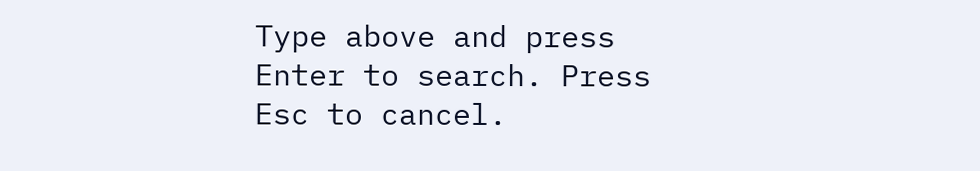Type above and press Enter to search. Press Esc to cancel.